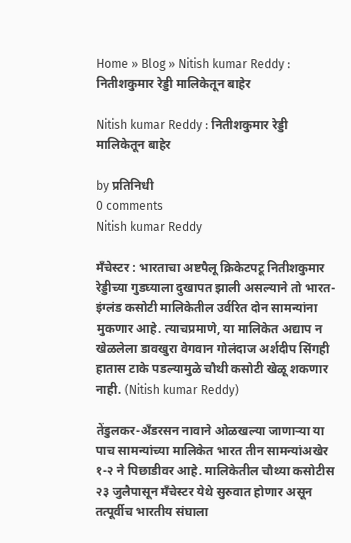Home » Blog » Nitish kumar Reddy : नितीशकुमार रेड्डी मालिकेतून बाहेर

Nitish kumar Reddy : नितीशकुमार रेड्डी मालिकेतून बाहेर

by प्रतिनिधी
0 comments
Nitish kumar Reddy

मँचेस्टर : भारताचा अष्टपैलू क्रिकेटपटू नितीशकुमार रेड्डीच्या गुडघ्याला दुखापत झाली असल्याने तो भारत-इंग्लंड कसोटी मालिकेतील उर्वरित दोन सामन्यांना मुकणार आहे. त्याचप्रमाणे, या मालिकेत अद्याप न खेळलेला डावखुरा वेगवान गोलंदाज अर्शदीप सिंगही हातास टाके पडल्यामुळे चौथी कसोटी खेळू शकणार नाही. (Nitish kumar Reddy)

तेंडुलकर-अँडरसन नावाने ओळखल्या जाणाऱ्या या पाच सामन्यांच्या मालिकेत भारत तीन सामन्यांअखेर १-२ ने पिछाडीवर आहे. मालिकेतील चौथ्या कसोटीस २३ जुलैपासून मँचेस्टर येथे सुरुवात होणार असून तत्पूर्वीच भारतीय संघाला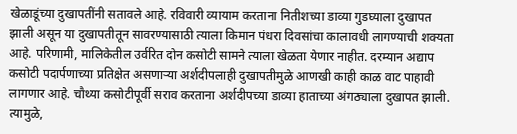खेळाडूंच्या दुखापतींनी सतावले आहे. रविवारी व्यायाम करताना नितीशच्या डाव्या गुडघ्याला दुखापत झाली असून या दुखापतीतून सावरण्यासाठी त्याला किमान पंधरा दिवसांचा कालावधी लागण्याची शक्यता आहे. परिणामी, मालिकेतील उर्वरित दोन कसोटी सामने त्याला खेळता येणार नाहीत. दरम्यान अद्याप कसोटी पदार्पणाच्या प्रतिक्षेत असणाऱ्या अर्शदीपलाही दुखापतीमुळे आणखी काही काळ वाट पाहावी लागणार आहे. चौथ्या कसोटीपूर्वी सराव करताना अर्शदीपच्या डाव्या हाताच्या अंगठ्याला दुखापत झाली. त्यामुळे,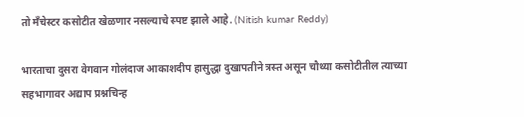तो मँचेस्टर कसोटीत खेळणार नसल्याचे स्पष्ट झाले आहे. (Nitish kumar Reddy)

भारताचा दुसरा वेगवान गोलंदाज आकाशदीप हासुद्धा दुखापतीने त्रस्त असून चौथ्या कसोटीतील त्याच्या सहभागावर अद्याप प्रश्नचिन्ह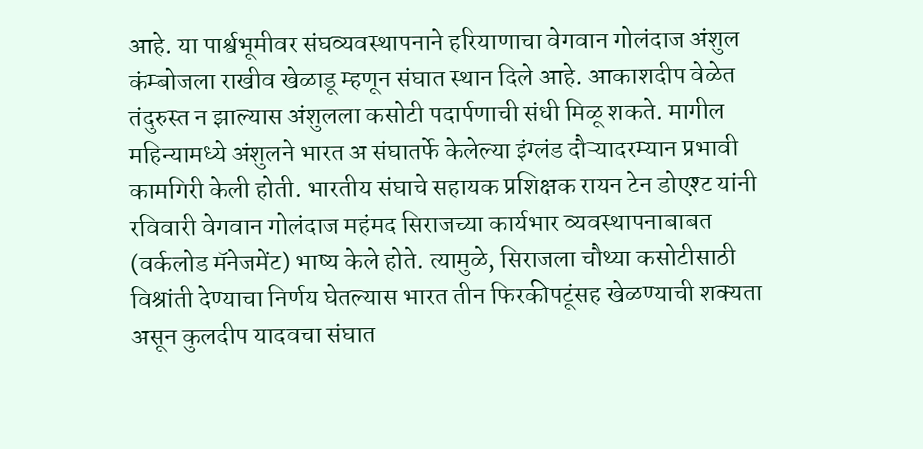आहे. या पार्श्वभूमीवर संघव्यवस्थापनाने हरियाणाचा वेगवान गोलंदाज अंशुल कंम्बोजला राखीव खेळाडू म्हणून संघात स्थान दिले आहे. आकाशदीप वेळेत तंदुरुस्त न झाल्यास अंशुलला कसोटी पदार्पणाची संधी मिळू शकते. मागील महिन्यामध्ये अंशुलने भारत अ संघातर्फे केलेल्या इंग्लंड दौऱ्यादरम्यान प्रभावी कामगिरी केली होती. भारतीय संघाचे सहायक प्रशिक्षक रायन टेन डोएश्ट यांनी रविवारी वेगवान गोलंदाज महंमद सिराजच्या कार्यभार व्यवस्थापनाबाबत (वर्कलोड मॅनेजमेंट) भाष्य केले होते. त्यामुळे, सिराजला चौथ्या कसोटीसाठी विश्रांती देण्याचा निर्णय घेतल्यास भारत तीन फिरकीपटूंसह खेळण्याची शक्यता असून कुलदीप यादवचा संघात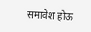समावेश होऊ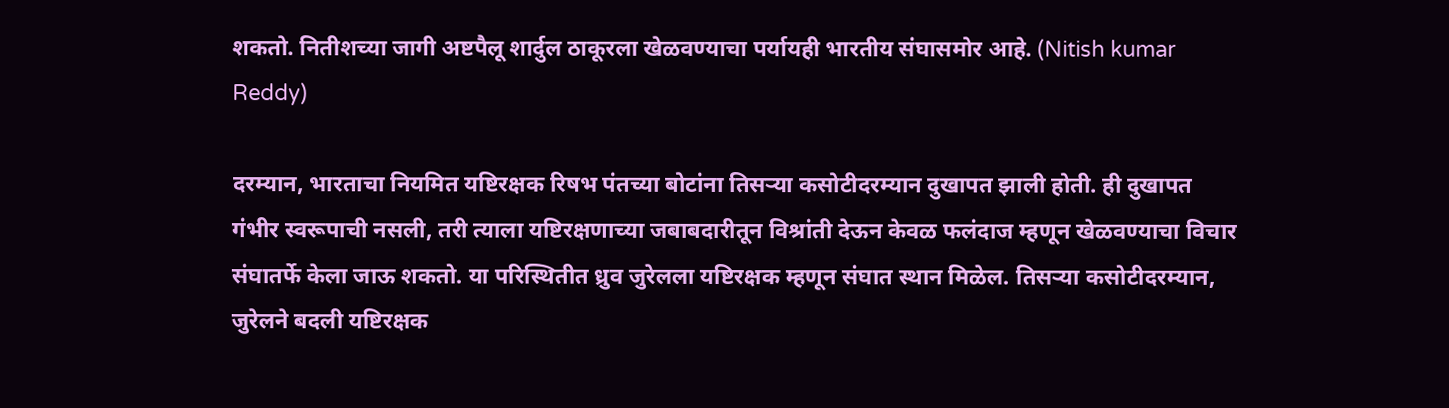शकतो. नितीशच्या जागी अष्टपैलू शार्दुल ठाकूरला खेळवण्याचा पर्यायही भारतीय संघासमोर आहे. (Nitish kumar Reddy)

दरम्यान, भारताचा नियमित यष्टिरक्षक रिषभ पंतच्या बोटांना तिसऱ्या कसोटीदरम्यान दुखापत झाली होती. ही दुखापत गंभीर स्वरूपाची नसली, तरी त्याला यष्टिरक्षणाच्या जबाबदारीतून विश्रांती देऊन केवळ फलंदाज म्हणून खेळवण्याचा विचार संघातर्फे केला जाऊ शकतो. या परिस्थितीत ध्रुव जुरेलला यष्टिरक्षक म्हणून संघात स्थान मिळेल. तिसऱ्या कसोटीदरम्यान, जुरेलने बदली यष्टिरक्षक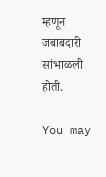म्हणून जबाबदारी सांभाळली होती.

You may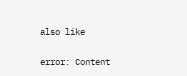also like

error: Content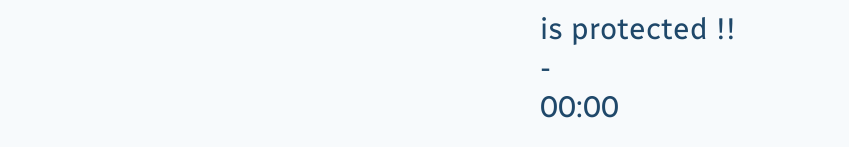is protected !!
-
00:00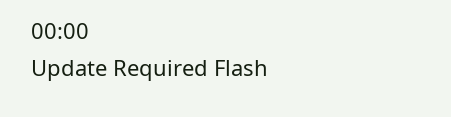00:00
Update Required Flash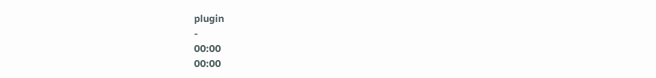plugin
-
00:00
00:00